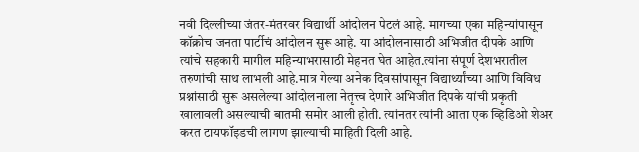नवी दिल्लीच्या जंतर-मंतरवर विद्यार्थी आंदोलन पेटलं आहे. मागच्या एका महिन्यांपासून कॉक्रोच जनता पार्टीचं आंदोलन सुरू आहे. या आंदोलनासाठी अभिजीत दीपके आणि त्यांचे सहकारी मागील महिन्याभरासाठी मेहनत घेत आहेत.त्यांना संपूर्ण देशभरातील तरुणांची साथ लाभली आहे.मात्र गेल्या अनेक दिवसांपासून विद्यार्थ्यांच्या आणि विविध प्रश्नांसाठी सुरू असलेल्या आंदोलनाला नेतृत्त्व देणारे अभिजीत दिपके यांची प्रकृती खालावली असल्याची बातमी समोर आली होती. त्यांनतर त्यांनी आता एक व्हिडिओ शेअर करत टायफॉइडची लागण झाल्याची माहिती दिली आहे.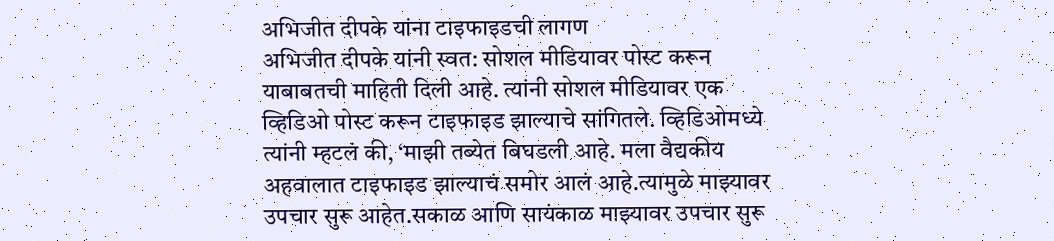अभिजीत दीपके यांना टाइफाइडची लागण
अभिजीत दीपके यांनी स्वत: सोशल मीडियावर पोस्ट करून याबाबतची माहिती दिली आहे. त्यांनी सोशल मीडियावर एक व्हिडिओ पोस्ट करून टाइफाइड झाल्याचे सांगितले. व्हिडिओमध्ये त्यांनी म्हटलं की, ‘माझी तब्येत बिघडली आहे. मला वैद्यकीय अहवालात टाइफाइड झाल्याचं समोर आलं आहे.त्यामुळे माझ्यावर उपचार सुरू आहेत.सकाळ आणि सायंकाळ माझ्यावर उपचार सुरू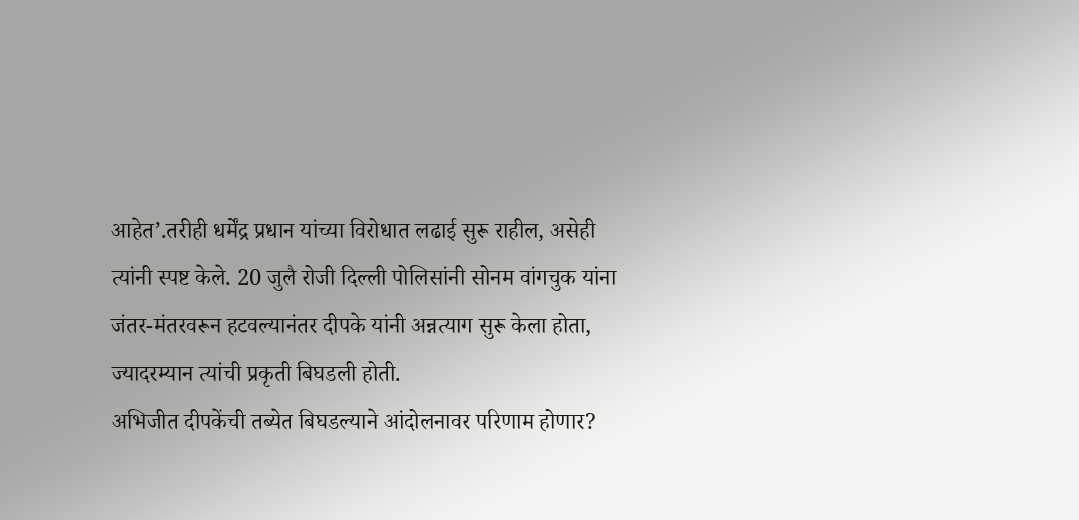आहेत’.तरीही धर्मेंद्र प्रधान यांच्या विरोधात लढाई सुरू राहील, असेही त्यांनी स्पष्ट केले. 20 जुलै रोजी दिल्ली पोलिसांनी सोनम वांगचुक यांना जंतर-मंतरवरून हटवल्यानंतर दीपके यांनी अन्नत्याग सुरू केला होता, ज्यादरम्यान त्यांची प्रकृती बिघडली होती.
अभिजीत दीपकेंची तब्येत बिघडल्याने आंदोलनावर परिणाम होणार?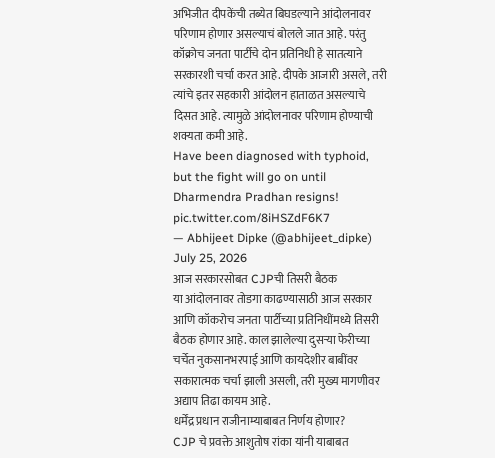अभिजीत दीपकेंची तब्येत बिघडल्याने आंदोलनावर परिणाम होणार असल्याचं बोलले जात आहे. परंतु कॉक्रोच जनता पार्टीचे दोन प्रतिनिधी हे सातत्याने सरकारशी चर्चा करत आहे. दीपके आजारी असले, तरी त्यांचे इतर सहकारी आंदोलन हाताळत असल्याचे दिसत आहे. त्यामुळे आंदोलनावर परिणाम होण्याची शक्यता कमी आहे.
Have been diagnosed with typhoid, but the fight will go on until Dharmendra Pradhan resigns! pic.twitter.com/8iHSZdF6K7
— Abhijeet Dipke (@abhijeet_dipke) July 25, 2026
आज सरकारसोबत CJPची तिसरी बैठक
या आंदोलनावर तोडगा काढण्यासाठी आज सरकार आणि कॉकरोच जनता पार्टीच्या प्रतिनिधींमध्ये तिसरी बैठक होणार आहे. काल झालेल्या दुसऱ्या फेरीच्या चर्चेत नुकसानभरपाई आणि कायदेशीर बाबींवर सकारात्मक चर्चा झाली असली, तरी मुख्य मागणीवर अद्याप तिढा कायम आहे.
धर्मेंद्र प्रधान राजीनाम्याबाबत निर्णय होणार?
CJP चे प्रवक्ते आशुतोष रांका यांनी याबाबत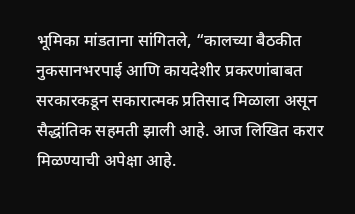भूमिका मांडताना सांगितले, “कालच्या बैठकीत नुकसानभरपाई आणि कायदेशीर प्रकरणांबाबत सरकारकडून सकारात्मक प्रतिसाद मिळाला असून सैद्धांतिक सहमती झाली आहे. आज लिखित करार मिळण्याची अपेक्षा आहे.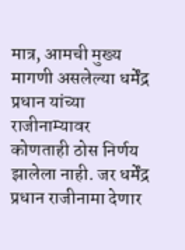मात्र, आमची मुख्य मागणी असलेल्या धर्मेंद्र प्रधान यांच्या राजीनाम्यावर कोणताही ठोस निर्णय झालेला नाही. जर धर्मेंद्र प्रधान राजीनामा देणार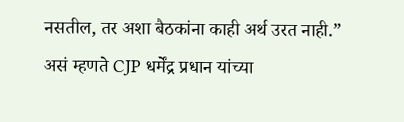नसतील, तर अशा बैठकांना काही अर्थ उरत नाही.” असं म्हणते CJP धर्मेंद्र प्रधान यांच्या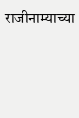राजीनाम्याच्या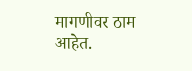मागणीवर ठाम आहेत.